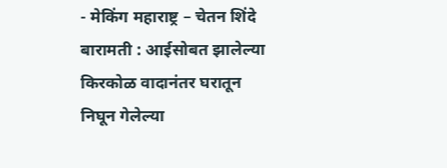- मेकिंग महाराष्ट्र – चेतन शिंदे बारामती : आईसोबत झालेल्या किरकोळ वादानंतर घरातून निघून गेलेल्या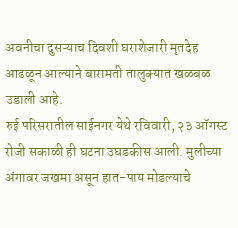अवनीचा दुसऱ्याच दिवशी घराशेजारी मृतदेह आढळून आल्याने बारामती तालुक्यात खळबळ उडाली आहे.
रुई परिसरातील साईनगर येथे रविवारी, २३ ऑगस्ट रोजी सकाळी ही घटना उघडकीस आली. मुलीच्या अंगावर जखमा असून हात-पाय मोडल्याचे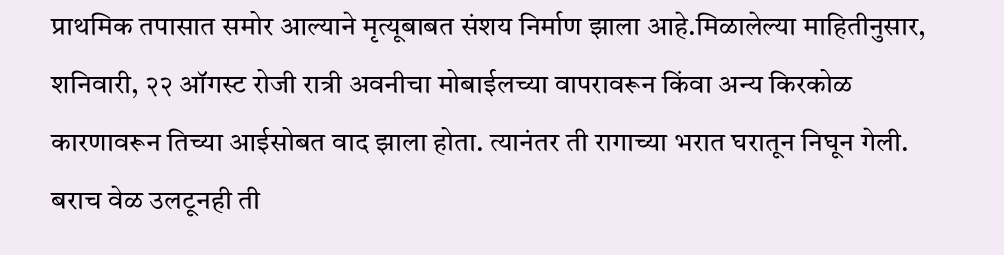प्राथमिक तपासात समोर आल्याने मृत्यूबाबत संशय निर्माण झाला आहे.मिळालेल्या माहितीनुसार, शनिवारी, २२ ऑगस्ट रोजी रात्री अवनीचा मोबाईलच्या वापरावरून किंवा अन्य किरकोळ कारणावरून तिच्या आईसोबत वाद झाला होता. त्यानंतर ती रागाच्या भरात घरातून निघून गेली. बराच वेळ उलटूनही ती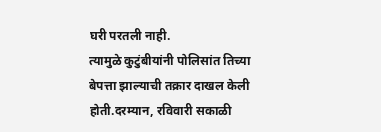घरी परतली नाही.
त्यामुळे कुटुंबीयांनी पोलिसांत तिच्या बेपत्ता झाल्याची तक्रार दाखल केली होती.दरम्यान, रविवारी सकाळी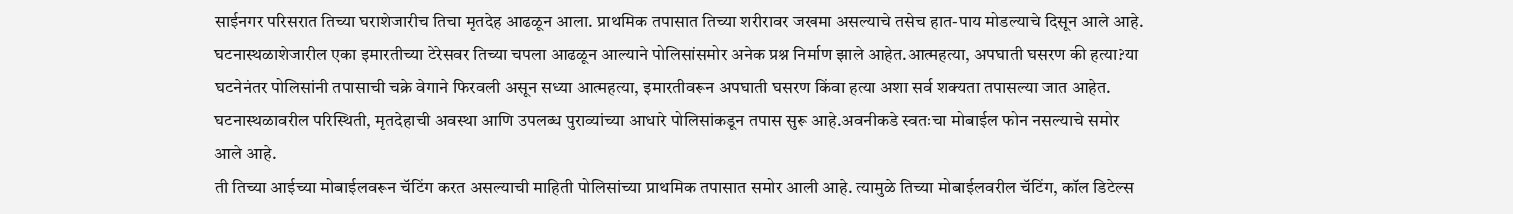साईनगर परिसरात तिच्या घराशेजारीच तिचा मृतदेह आढळून आला. प्राथमिक तपासात तिच्या शरीरावर जखमा असल्याचे तसेच हात-पाय मोडल्याचे दिसून आले आहे.
घटनास्थळाशेजारील एका इमारतीच्या टेरेसवर तिच्या चपला आढळून आल्याने पोलिसांसमोर अनेक प्रश्न निर्माण झाले आहेत.आत्महत्या, अपघाती घसरण की हत्या?या घटनेनंतर पोलिसांनी तपासाची चक्रे वेगाने फिरवली असून सध्या आत्महत्या, इमारतीवरून अपघाती घसरण किंवा हत्या अशा सर्व शक्यता तपासल्या जात आहेत. घटनास्थळावरील परिस्थिती, मृतदेहाची अवस्था आणि उपलब्ध पुराव्यांच्या आधारे पोलिसांकडून तपास सुरू आहे.अवनीकडे स्वतःचा मोबाईल फोन नसल्याचे समोर आले आहे.
ती तिच्या आईच्या मोबाईलवरून चॅटिंग करत असल्याची माहिती पोलिसांच्या प्राथमिक तपासात समोर आली आहे. त्यामुळे तिच्या मोबाईलवरील चॅटिंग, कॉल डिटेल्स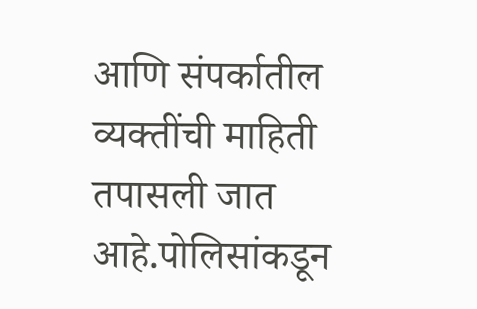आणि संपर्कातील व्यक्तींची माहिती तपासली जात आहे.पोलिसांकडून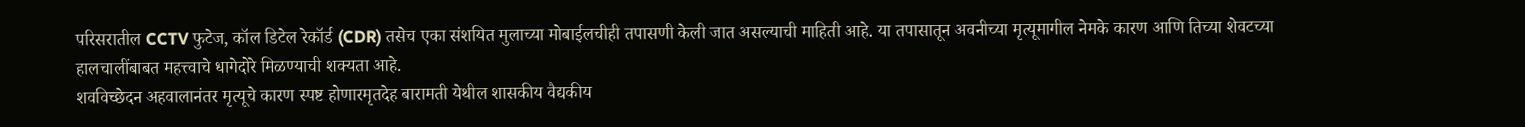परिसरातील CCTV फुटेज, कॉल डिटेल रेकॉर्ड (CDR) तसेच एका संशयित मुलाच्या मोबाईलचीही तपासणी केली जात असल्याची माहिती आहे. या तपासातून अवनीच्या मृत्यूमागील नेमके कारण आणि तिच्या शेवटच्या हालचालींबाबत महत्त्वाचे धागेदोरे मिळण्याची शक्यता आहे.
शवविच्छेदन अहवालानंतर मृत्यूचे कारण स्पष्ट होणारमृतदेह बारामती येथील शासकीय वैद्यकीय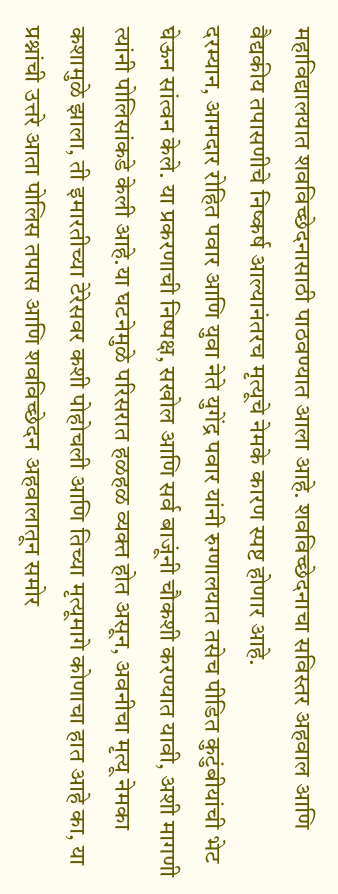महाविद्यालयात शवविच्छेदनासाठी पाठवण्यात आला आहे. शवविच्छेदनाचा सविस्तर अहवाल आणि वैद्यकीय तपासणीचे निष्कर्ष आल्यानंतरच मृत्यूचे नेमके कारण स्पष्ट होणार आहे.
दरम्यान, आमदार रोहित पवार आणि युवा नेते युगेंद्र पवार यांनी रुग्णालयात तसेच पीडित कुटुंबीयांची भेट घेऊन सांत्वन केले. या प्रकरणाची निष्पक्ष, सखोल आणि सर्व बाजूंनी चौकशी करण्यात यावी, अशी मागणी त्यांनी पोलिसांकडे केली आहे.या घटनेमुळे परिसरात हळहळ व्यक्त होत असून, अवनीचा मृत्यू नेमका कशामुळे झाला, ती इमारतीच्या टेरेसवर कशी पोहोचली आणि तिच्या मृत्यूमागे कोणाचा हात आहे का, या प्रश्नांची उत्तरे आता पोलिस तपास आणि शवविच्छेदन अहवालातून समोर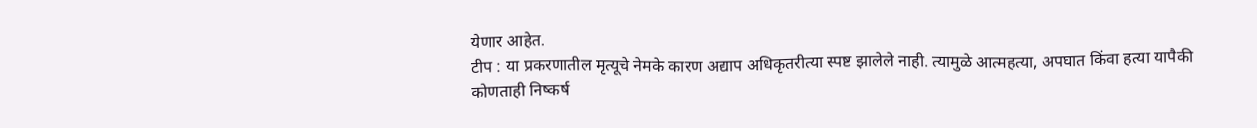येणार आहेत.
टीप : या प्रकरणातील मृत्यूचे नेमके कारण अद्याप अधिकृतरीत्या स्पष्ट झालेले नाही. त्यामुळे आत्महत्या, अपघात किंवा हत्या यापैकी कोणताही निष्कर्ष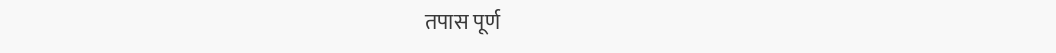तपास पूर्ण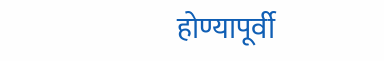होण्यापूर्वी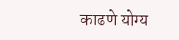काढणे योग्य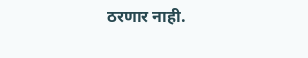ठरणार नाही.